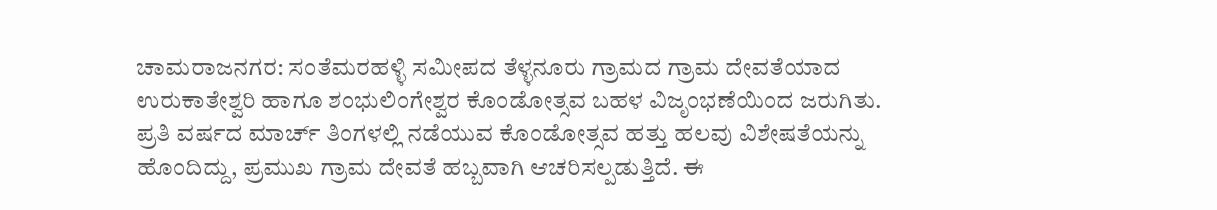ಚಾಮರಾಜನಗರ: ಸಂತೆಮರಹಳ್ಳಿ ಸಮೀಪದ ತೆಳ್ಳನೂರು ಗ್ರಾಮದ ಗ್ರಾಮ ದೇವತೆಯಾದ ಉರುಕಾತೇಶ್ವರಿ ಹಾಗೂ ಶಂಭುಲಿಂಗೇಶ್ವರ ಕೊಂಡೋತ್ಸವ ಬಹಳ ವಿಜೃಂಭಣೆಯಿಂದ ಜರುಗಿತು.
ಪ್ರತಿ ವರ್ಷದ ಮಾರ್ಚ್ ತಿಂಗಳಲ್ಲಿ ನಡೆಯುವ ಕೊಂಡೋತ್ಸವ ಹತ್ತು ಹಲವು ವಿಶೇಷತೆಯನ್ನು ಹೊಂದಿದ್ದು, ಪ್ರಮುಖ ಗ್ರಾಮ ದೇವತೆ ಹಬ್ಬವಾಗಿ ಆಚರಿಸಲ್ಪಡುತ್ತಿದೆ. ಈ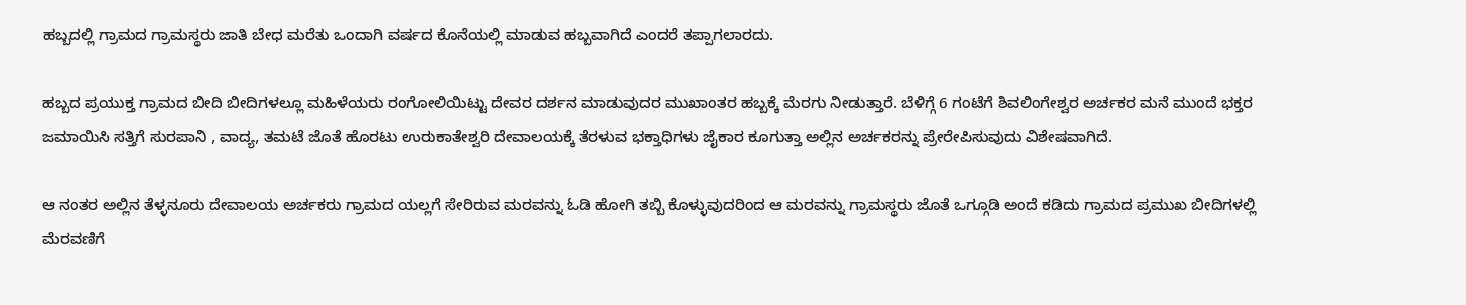ಹಬ್ಬದಲ್ಲಿ ಗ್ರಾಮದ ಗ್ರಾಮಸ್ಥರು ಜಾತಿ ಬೇಧ ಮರೆತು ಒಂದಾಗಿ ವರ್ಷದ ಕೊನೆಯಲ್ಲಿ ಮಾಡುವ ಹಬ್ಬವಾಗಿದೆ ಎಂದರೆ ತಪ್ಪಾಗಲಾರದು.

ಹಬ್ಬದ ಪ್ರಯುಕ್ತ ಗ್ರಾಮದ ಬೀದಿ ಬೀದಿಗಳಲ್ಲೂ ಮಹಿಳೆಯರು ರಂಗೋಲಿಯಿಟ್ಟು ದೇವರ ದರ್ಶನ ಮಾಡುವುದರ ಮುಖಾಂತರ ಹಬ್ಬಕ್ಕೆ ಮೆರಗು ನೀಡುತ್ತಾರೆ. ಬೆಳಿಗ್ಗೆ 6 ಗಂಟೆಗೆ ಶಿವಲಿಂಗೇಶ್ವರ ಅರ್ಚಕರ ಮನೆ ಮುಂದೆ ಭಕ್ತರ ಜಮಾಯಿಸಿ ಸತ್ತಿಗೆ ಸುರಪಾನಿ , ವಾದ್ಯ, ತಮಟೆ ಜೊತೆ ಹೊರಟು ಉರುಕಾತೇಶ್ವರಿ ದೇವಾಲಯಕ್ಕೆ ತೆರಳುವ ಭಕ್ತಾಧಿಗಳು ಜೈಕಾರ ಕೂಗುತ್ತಾ ಅಲ್ಲಿನ ಅರ್ಚಕರನ್ನು ಪ್ರೇರೇಪಿಸುವುದು ವಿಶೇಷವಾಗಿದೆ.

ಆ ನಂತರ ಅಲ್ಲಿನ ತೆಳ್ಳನೂರು ದೇವಾಲಯ ಅರ್ಚಕರು ಗ್ರಾಮದ ಯಲ್ಲಗೆ ಸೇರಿರುವ ಮರವನ್ನು ಓಡಿ ಹೋಗಿ ತಬ್ಬಿ ಕೊಳ್ಳುವುದರಿಂದ ಆ ಮರವನ್ನು ಗ್ರಾಮಸ್ಥರು ಜೊತೆ ಒಗ್ಗೂಡಿ ಅಂದೆ ಕಡಿದು ಗ್ರಾಮದ ಪ್ರಮುಖ ಬೀದಿಗಳಲ್ಲಿ ಮೆರವಣಿಗೆ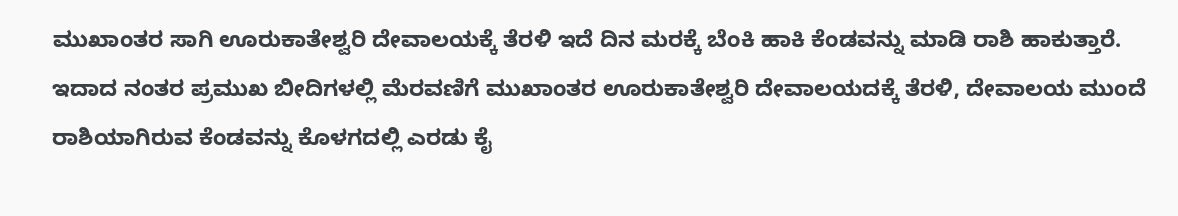ಮುಖಾಂತರ ಸಾಗಿ ಊರುಕಾತೇಶ್ವರಿ ದೇವಾಲಯಕ್ಕೆ ತೆರಳಿ ಇದೆ ದಿನ ಮರಕ್ಕೆ ಬೆಂಕಿ ಹಾಕಿ ಕೆಂಡವನ್ನು ಮಾಡಿ ರಾಶಿ ಹಾಕುತ್ತಾರೆ.
ಇದಾದ ನಂತರ ಪ್ರಮುಖ ಬೀದಿಗಳಲ್ಲಿ ಮೆರವಣಿಗೆ ಮುಖಾಂತರ ಊರುಕಾತೇಶ್ವರಿ ದೇವಾಲಯದಕ್ಕೆ ತೆರಳಿ, ದೇವಾಲಯ ಮುಂದೆ ರಾಶಿಯಾಗಿರುವ ಕೆಂಡವನ್ನು ಕೊಳಗದಲ್ಲಿ ಎರಡು ಕೈ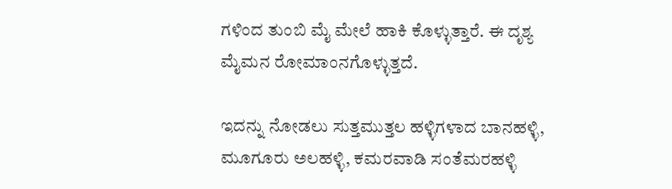ಗಳಿಂದ ತುಂಬಿ ಮೈ ಮೇಲೆ ಹಾಕಿ ಕೊಳ್ಳುತ್ತಾರೆ. ಈ ದೃಶ್ಯ ಮೈಮನ ರೋಮಾಂನಗೊಳ್ಳುತ್ತದೆ.

ಇದನ್ನು ನೋಡಲು ಸುತ್ತಮುತ್ತಲ ಹಳ್ಳಿಗಳಾದ ಬಾನಹಳ್ಳಿ, ಮೂಗೂರು ಅಲಹಳ್ಳಿ, ಕಮರವಾಡಿ ಸಂತೆಮರಹಳ್ಳಿ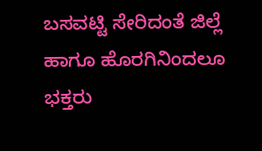ಬಸವಟ್ಟಿ ಸೇರಿದಂತೆ ಜಿಲ್ಲೆ ಹಾಗೂ ಹೊರಗಿನಿಂದಲೂ ಭಕ್ತರು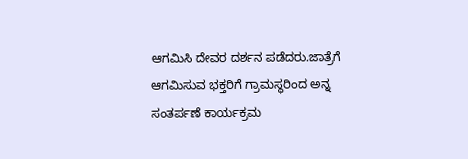ಆಗಮಿಸಿ ದೇವರ ದರ್ಶನ ಪಡೆದರು.ಜಾತ್ರೆಗೆ ಆಗಮಿಸುವ ಭಕ್ತರಿಗೆ ಗ್ರಾಮಸ್ಥರಿಂದ ಅನ್ನ ಸಂತರ್ಪಣೆ ಕಾರ್ಯಕ್ರಮ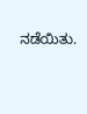ನಡೆಯಿತು.